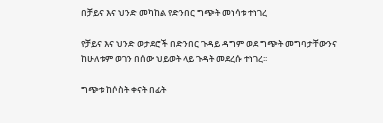በቻይና እና ህንድ መካከል የድንበር ግጭት መነሳቱ ተነገረ

የቻይና እና ህንድ ወታደሮች በድንበር ጉዳይ ዳግም ወደ ግጭት መግባታቸውንና ከሁለቱም ወገን በሰው ህይወት ላይ ጉዳት መደረሱ ተነገረ፡፡

ግጭቱ ከሶስት ቀናት በፊት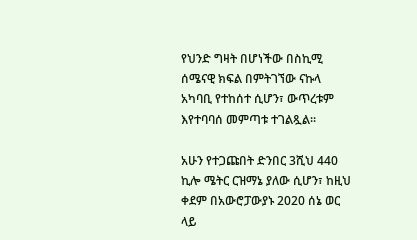የህንድ ግዛት በሆነችው በስኪሚ ሰሜናዊ ክፍል በምትገኘው ናኩላ አካባቢ የተከሰተ ሲሆን፣ ውጥረቱም እየተባባሰ መምጣቱ ተገልጿል፡፡

አሁን የተጋጩበት ድንበር 3ሺህ 440 ኪሎ ሜትር ርዝማኔ ያለው ሲሆን፣ ከዚህ ቀደም በአውሮፓውያኑ 2020 ሰኔ ወር ላይ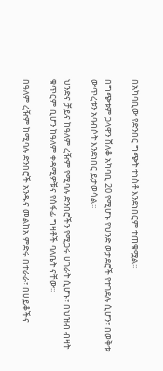በአካባቢው የድንበር ግጭት ተነስቶ እንደነበርም ተጠቁሟል፡፡

በግጭቱም ጋላዋን ሸለቆ አካባቢ 20 የሚሆኑ የህንድ ወታደሮች የተገደሉ ሲሆን፣ በወቅቱ ውጥረቱን አባብሶት እንደነበር ይታወሳል፡፡

ህንድና ቻይና ከዓለም ረዥም የሚባሉ ድንበሮችን የሚጋሩ ሀገራት ሲሆኑ፣ በህዝብ ብዛት ቁጥርም ቢሆን ከዓለም ቀዳሚዎቹና የሰፋፊ ግዛቶች ባለቤት ናቸው፡፡

በዓለም ረዥም ከሚባሉ ድንበሮች አንዱና መልከአ ምድሩ በተራራ፣ በሀይቆችና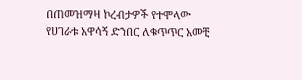በጠመዝማዛ ኮረብታዎች የተሞላው የሀገራቱ አዋሳኝ ድንበር ለቁጥጥር አመቺ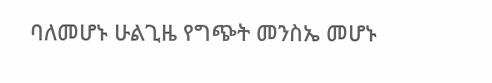ባለመሆኑ ሁልጊዜ የግጭት መንስኤ መሆኑ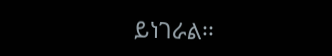ይነገራል፡፡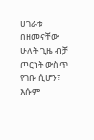ሀገራቱ በዘመናቸው ሁለት ጊዜ ብቻ ጦርነት ውስጥ የገቡ ሲሆን፣ እሱም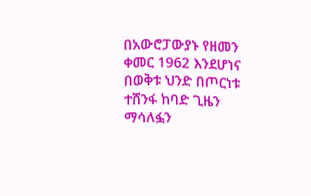በአውሮፓውያኑ የዘመን ቀመር 1962 እንደሆነና በወቅቱ ህንድ በጦርነቱ ተሸንፋ ከባድ ጊዜን ማሳለፏን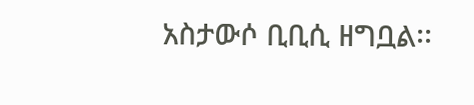አስታውሶ ቢቢሲ ዘግቧል፡፡